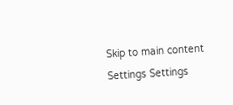Skip to main content
Settings Settings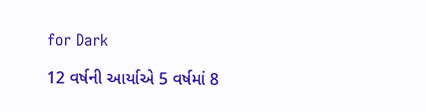for Dark

12 વર્ષની આર્યાએ 5 વર્ષમાં 8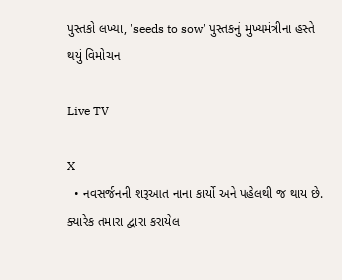પુસ્તકો લખ્યા, 'seeds to sow' પુસ્તકનું મુખ્યમંત્રીના હસ્તે થયું વિમોચન

Live TV

X
  • નવસર્જનની શરૂઆત નાના કાર્યો અને પહેલથી જ થાય છે. ક્યારેક તમારા દ્વારા કરાયેલ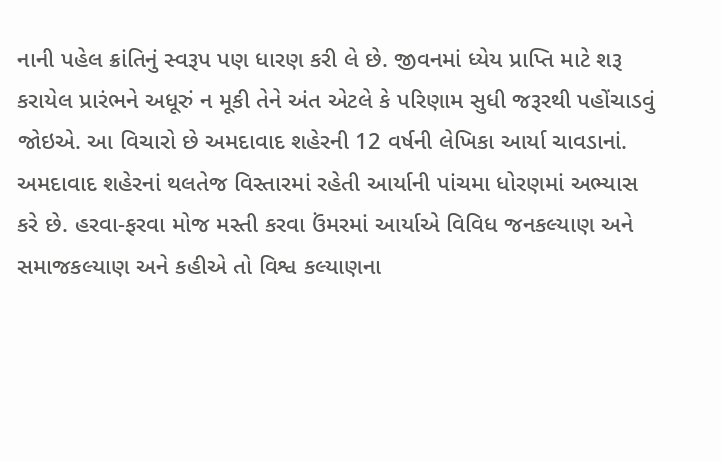નાની પહેલ ક્રાંતિનું સ્વરૂપ પણ ધારણ કરી લે છે. જીવનમાં ધ્યેય પ્રાપ્તિ માટે શરૂ કરાયેલ પ્રારંભને અધૂરું ન મૂકી તેને અંત એટલે કે પરિણામ સુધી જરૂરથી પહોંચાડવું જોઇએ. આ વિચારો છે અમદાવાદ શહેરની 12 વર્ષની લેખિકા આર્યા ચાવડાનાં. અમદાવાદ શહેરનાં થલતેજ વિસ્તારમાં રહેતી આર્યાની પાંચમા ધોરણમાં અભ્યાસ કરે છે. હરવા-ફરવા મોજ મસ્તી કરવા ઉંમરમાં આર્યાએ વિવિધ જનકલ્યાણ અને સમાજકલ્યાણ અને કહીએ તો વિશ્વ કલ્યાણના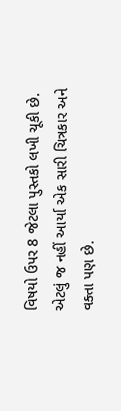વિષયો ઉપર 8 જેટલા પુસ્તકો લખી ચૂકી છે. એટલું જ નહીં આર્યા એક સારી ચિત્રકાર અને વક્તા પણ છે.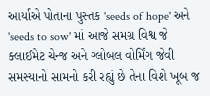આર્યાએ પોતાના પુસ્તક 'seeds of hope' અને 'seeds to sow' માં આજે સમગ્ર વિશ્વ જે ક્લાઈમેટ ચેન્જ અને ગ્લોબલ વોર્મિંગ જેવી સમસ્યાનો સામનો કરી રહ્યું છે તેના વિશે ખૂબ જ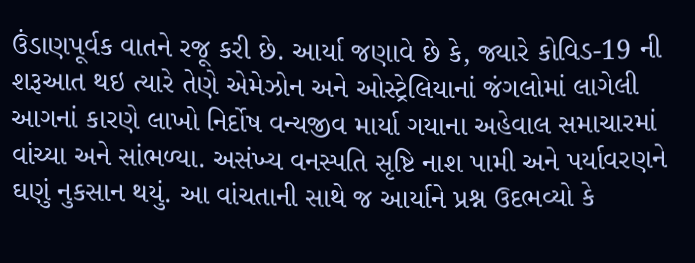ઉંડાણપૂર્વક વાતને રજૂ કરી છે. આર્યા જણાવે છે કે, જ્યારે કોવિડ-19 ની શરૂઆત થઇ ત્યારે તેણે એમેઝોન અને ઓસ્ટ્રેલિયાનાં જંગલોમાં લાગેલી આગનાં કારણે લાખો નિર્દોષ વન્યજીવ માર્યા ગયાના અહેવાલ સમાચારમાં વાંચ્યા અને સાંભળ્યા. અસંખ્ય વનસ્પતિ સૃષ્ટિ નાશ પામી અને પર્યાવરણને ઘણું નુકસાન થયું. આ વાંચતાની સાથે જ આર્યાને પ્રશ્ન ઉદભવ્યો કે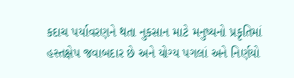કદાચ પર્યાવરણને થતા નુકસાન માટે મનુષ્યનો પ્રકૃતિમાં હસ્તક્ષેપ જવાબદાર છે અને યોગ્ય પગલાં અને નિર્ણયો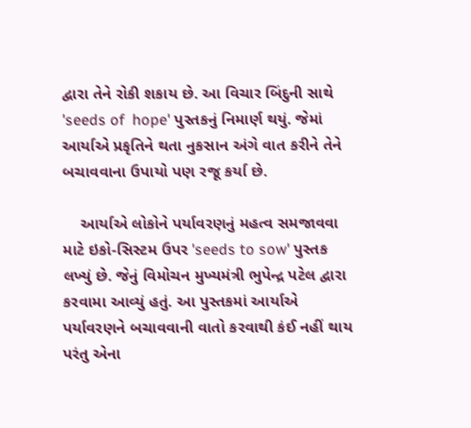દ્વારા તેને રોકી શકાય છે. આ વિચાર બિંદુની સાથે 'seeds of  hope' પુસ્તકનું નિમાર્ણ થયું. જેમાં આર્યાએ પ્રકૃતિને થતા નુકસાન અંગે વાત કરીને તેને બચાવવાના ઉપાયો પણ રજૂ કર્યા છે.

    આર્યાએ લોકોને પર્યાવરણનું મહત્વ સમજાવવા માટે ઇકો-સિસ્ટમ ઉપર 'seeds to sow' પુસ્તક લખ્યું છે. જેનું વિમોચન મુખ્યમંત્રી ભુપેન્દ્ર પટેલ દ્વારા કરવામા આવ્યું હતું. આ પુસ્તકમાં આર્યાએ પર્યાવરણને બચાવવાની વાતો કરવાથી કંઈ નહીં થાય પરંતુ એના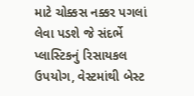માટે ચોક્કસ નક્કર પગલાં લેવા પડશે જે સંદર્ભે પ્લાસ્ટિકનું રિસાયકલ ઉપયોગ, વેસ્ટમાંથી બેસ્ટ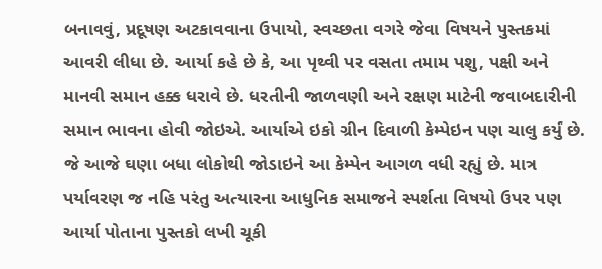બનાવવું, પ્રદૂષણ અટકાવવાના ઉપાયો, સ્વચ્છતા વગરે જેવા વિષયને પુસ્તકમાં આવરી લીધા છે. આર્યા કહે છે કે, આ પૃથ્વી પર વસતા તમામ પશુ, પક્ષી અને માનવી સમાન હક્ક ધરાવે છે. ધરતીની જાળવણી અને રક્ષણ માટેની જવાબદારીની સમાન ભાવના હોવી જોઇએ. આર્યાએ ઇકો ગ્રીન દિવાળી કેમ્પેઇન પણ ચાલુ કર્યું છે. જે આજે ઘણા બધા લોકોથી જોડાઇને આ કેમ્પેન આગળ વધી રહ્યું છે. માત્ર પર્યાવરણ જ નહિ પરંતુ અત્યારના આધુનિક સમાજને સ્પર્શતા વિષયો ઉપર પણ આર્યા પોતાના પુસ્તકો લખી ચૂકી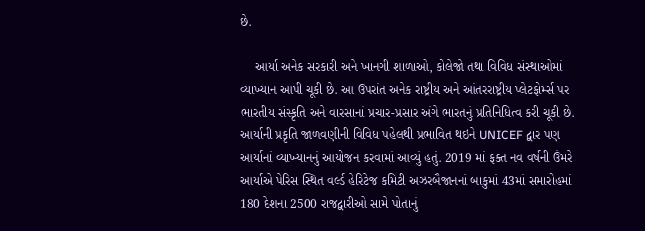છે.

    આર્યા અનેક સરકારી અને ખાનગી શાળાઓ, કોલેજો તથા વિવિધ સંસ્થાઓમાં વ્યાખ્યાન આપી ચૂકી છે. આ ઉપરાંત અનેક રાષ્ટ્રીય અને આંતરરાષ્ટ્રીય પ્લેટફોર્મ્સ પર ભારતીય સંસ્કૃતિ અને વારસાનાં પ્રચાર-પ્રસાર અંગે ભારતનું પ્રતિનિધિત્વ કરી ચૂકી છે. આર્યાની પ્રકૃતિ જાળવણીની વિવિધ પહેલથી પ્રભાવિત થઇને UNICEF દ્વાર પણ આર્યાનાં વ્યાખ્યાનનું આયોજન કરવામાં આવ્યું હતું. 2019 માં ફક્ત નવ વર્ષની ઉંમરે આર્યાએ પેરિસ સ્થિત વર્લ્ડ હેરિટેજ કમિટી અઝરબૈજાનનાં બાકુમાં 43માં સમારોહમાં 180 દેશના 2500 રાજદ્વારીઓ સામે પોતાનું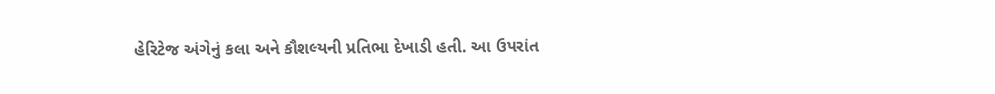હેરિટેજ અંગેનું કલા અને કૌશલ્યની પ્રતિભા દેખાડી હતી. આ ઉપરાંત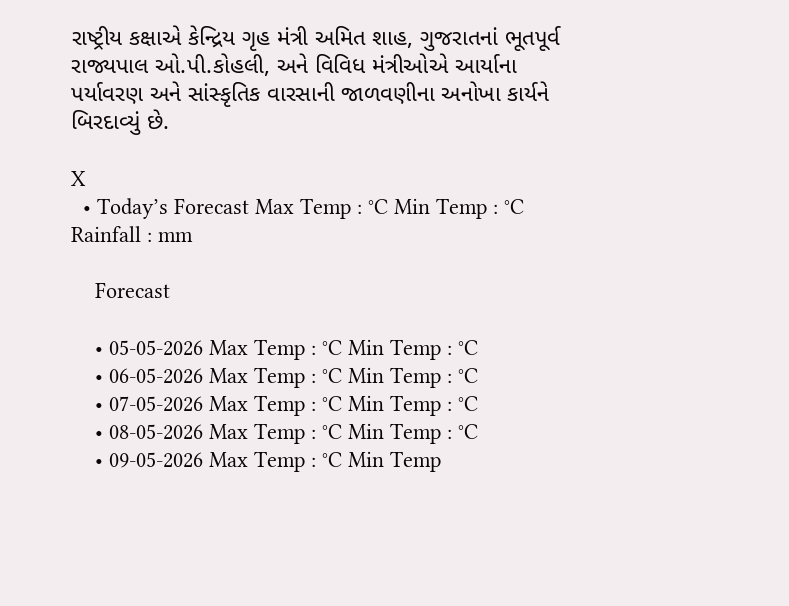રાષ્ટ્રીય કક્ષાએ કેન્દ્રિય ગૃહ મંત્રી અમિત શાહ, ગુજરાતનાં ભૂતપૂર્વ રાજ્યપાલ ઓ.પી.કોહલી, અને વિવિધ મંત્રીઓએ આર્યાના પર્યાવરણ અને સાંસ્કૃતિક વારસાની જાળવણીના અનોખા કાર્યને બિરદાવ્યું છે.

X
  • Today’s Forecast Max Temp : °C Min Temp : °C Rainfall : mm

    Forecast

    • 05-05-2026 Max Temp : °C Min Temp : °C
    • 06-05-2026 Max Temp : °C Min Temp : °C
    • 07-05-2026 Max Temp : °C Min Temp : °C
    • 08-05-2026 Max Temp : °C Min Temp : °C
    • 09-05-2026 Max Temp : °C Min Temp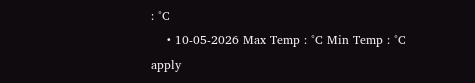: °C
    • 10-05-2026 Max Temp : °C Min Temp : °C
apply